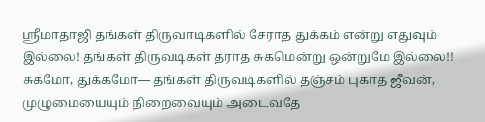ஸ்ரீமாதாஜி தங்கள் திருவாடிகளில் சேராத துக்கம் என்று எதுவும் இல்லை! தங்கள் திருவடிகள் தராத சுகமென்று ஒன்றுமே இல்லை!! சுகமோ, துக்கமோ— தங்கள் திருவடிகளில் தஞ்சம் புகாத ஜீவன், முழுமையையும் நிறைவையும் அடைவதே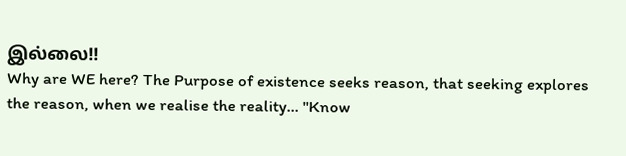இல்லை!!
Why are WE here? The Purpose of existence seeks reason, that seeking explores the reason, when we realise the reality... "Know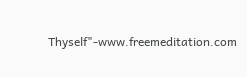Thyself"-www.freemeditation.com